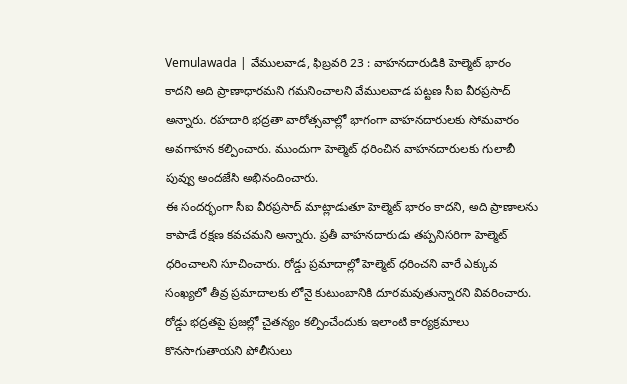Vemulawada | వేములవాడ, ఫిబ్రవరి 23 : వాహనదారుడికి హెల్మెట్ భారం కాదని అది ప్రాణాధారమని గమనించాలని వేములవాడ పట్టణ సీఐ వీరప్రసాద్ అన్నారు. రహదారి భద్రతా వారోత్సవాల్లో భాగంగా వాహనదారులకు సోమవారం అవగాహన కల్పించారు. ముందుగా హెల్మెట్ ధరించిన వాహనదారులకు గులాబీ పువ్వు అందజేసి అభినందించారు.
ఈ సందర్భంగా సీఐ వీరప్రసాద్ మాట్లాడుతూ హెల్మెట్ భారం కాదని, అది ప్రాణాలను కాపాడే రక్షణ కవచమని అన్నారు. ప్రతీ వాహనదారుడు తప్పనిసరిగా హెల్మెట్ ధరించాలని సూచించారు. రోడ్డు ప్రమాదాల్లో హెల్మెట్ ధరించని వారే ఎక్కువ సంఖ్యలో తీవ్ర ప్రమాదాలకు లోనై కుటుంబానికి దూరమవుతున్నారని వివరించారు. రోడ్డు భద్రతపై ప్రజల్లో చైతన్యం కల్పించేందుకు ఇలాంటి కార్యక్రమాలు కొనసాగుతాయని పోలీసులు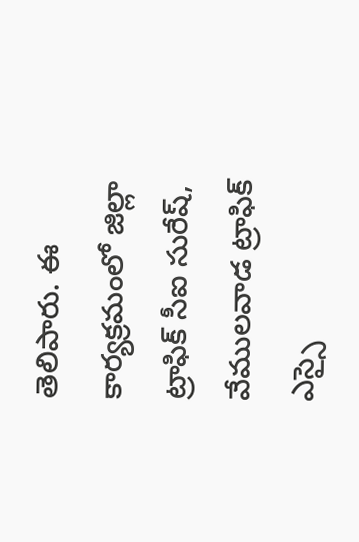తెలిపారు. ఈ కార్యక్రమంలో జిల్లా ట్రాఫిక్ సీఐ సురేష్, వేములవాడ ట్రాఫిక్ ఎస్సై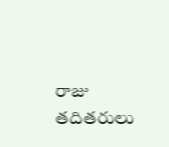రాజు తదితరులు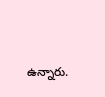ఉన్నారు.